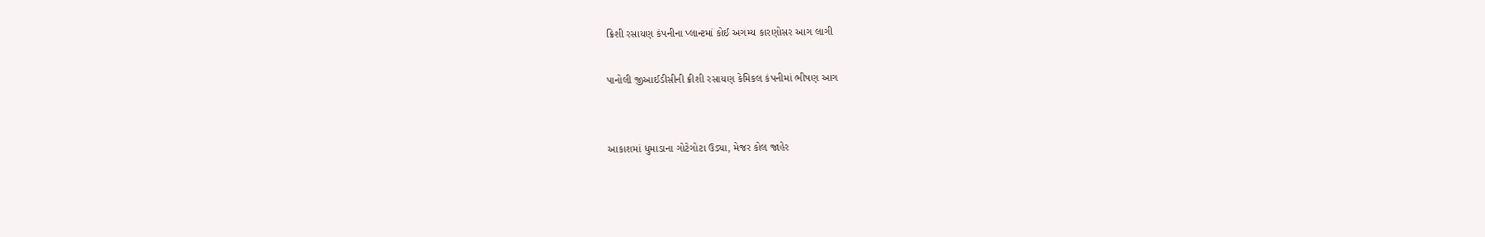ક્રિશી રસાયણ કંપનીના પ્લાન્ટમાં કોઈ અગમ્ય કારણોસર આગ લાગી

પાનોલી જીઆઈડીસીની ક્રીશી રસાયણ કેમિકલ કંપનીમાં ભીષણ આગ


આકાશમાં ધુમાડાના ગોટેગોટા ઉડ્યા, મેજર કોલ જાહેર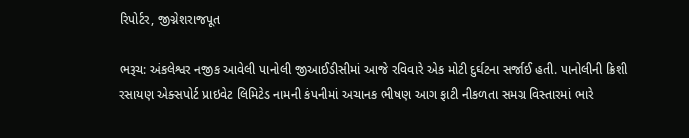રિપોર્ટર, જીગ્નેશરાજપૂત

ભરૂચ: અંકલેશ્વર નજીક આવેલી પાનોલી જીઆઈડીસીમાં આજે રવિવારે એક મોટી દુર્ઘટના સર્જાઈ હતી. પાનોલીની ક્રિશી રસાયણ એક્સપોર્ટ પ્રાઇવેટ લિમિટેડ નામની કંપનીમાં અચાનક ભીષણ આગ ફાટી નીકળતા સમગ્ર વિસ્તારમાં ભારે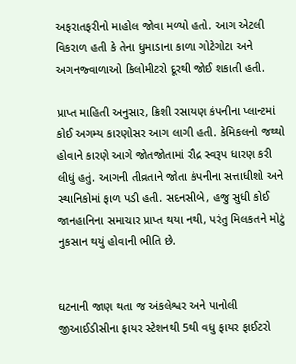અફરાતફરીનો માહોલ જોવા મળ્યો હતો. આગ એટલી વિકરાળ હતી કે તેના ધુમાડાના કાળા ગોટેગોટા અને અગનજ્વાળાઓ કિલોમીટરો દૂરથી જોઈ શકાતી હતી.

પ્રાપ્ત માહિતી અનુસાર, ક્રિશી રસાયણ કંપનીના પ્લાન્ટમાં કોઈ અગમ્ય કારણોસર આગ લાગી હતી. કેમિકલનો જથ્થો હોવાને કારણે આગે જોતજોતામાં રૌદ્ર સ્વરૂપ ધારણ કરી લીધું હતું. આગની તીવ્રતાને જોતા કંપનીના સત્તાધીશો અને સ્થાનિકોમાં ફાળ પડી હતી. સદનસીબે, હજુ સુધી કોઈ જાનહાનિના સમાચાર પ્રાપ્ત થયા નથી, પરંતુ મિલકતને મોટું નુકસાન થયું હોવાની ભીતિ છે.


ઘટનાની જાણ થતા જ અંકલેશ્વર અને પાનોલી જીઆઈડીસીના ફાયર સ્ટેશનથી 5થી વધુ ફાયર ફાઈટરો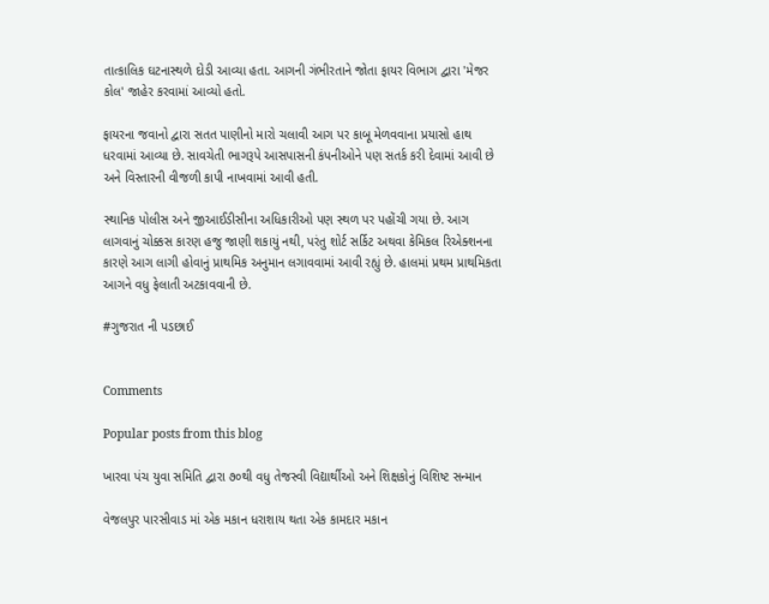તાત્કાલિક ઘટનાસ્થળે દોડી આવ્યા હતા. આગની ગંભીરતાને જોતા ફાયર વિભાગ દ્વારા 'મેજર કોલ' જાહેર કરવામાં આવ્યો હતો.

ફાયરના જવાનો દ્વારા સતત પાણીનો મારો ચલાવી આગ પર કાબૂ મેળવવાના પ્રયાસો હાથ ધરવામાં આવ્યા છે. સાવચેતી ભાગરૂપે આસપાસની કંપનીઓને પણ સતર્ક કરી દેવામાં આવી છે અને વિસ્તારની વીજળી કાપી નાખવામાં આવી હતી.

સ્થાનિક પોલીસ અને જીઆઈડીસીના અધિકારીઓ પણ સ્થળ પર પહોંચી ગયા છે. આગ લાગવાનું ચોક્કસ કારણ હજુ જાણી શકાયું નથી, પરંતુ શોર્ટ સર્કિટ અથવા કેમિકલ રિએક્શનના કારણે આગ લાગી હોવાનું પ્રાથમિક અનુમાન લગાવવામાં આવી રહ્યું છે. હાલમાં પ્રથમ પ્રાથમિકતા આગને વધુ ફેલાતી અટકાવવાની છે.

#ગુજરાત ની પડછાઈ


Comments

Popular posts from this blog

ખારવા પંચ યુવા સમિતિ દ્વારા ૭૦થી વધુ તેજસ્વી વિદ્યાર્થીઓ અને શિક્ષકોનું વિશિષ્ટ સન્માન

વેજલપુર પારસીવાડ માં એક મકાન ધરાશાય થતા એક કામદાર મકાન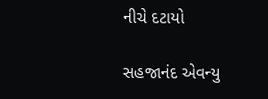નીચે દટાયો

સહજાનંદ એવન્યુ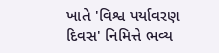ખાતે 'વિશ્વ પર્યાવરણ દિવસ' નિમિત્તે ભવ્ય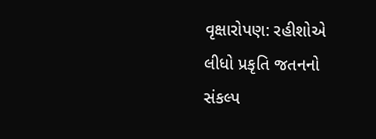વૃક્ષારોપણ: રહીશોએ લીધો પ્રકૃતિ જતનનો સંકલ્પ